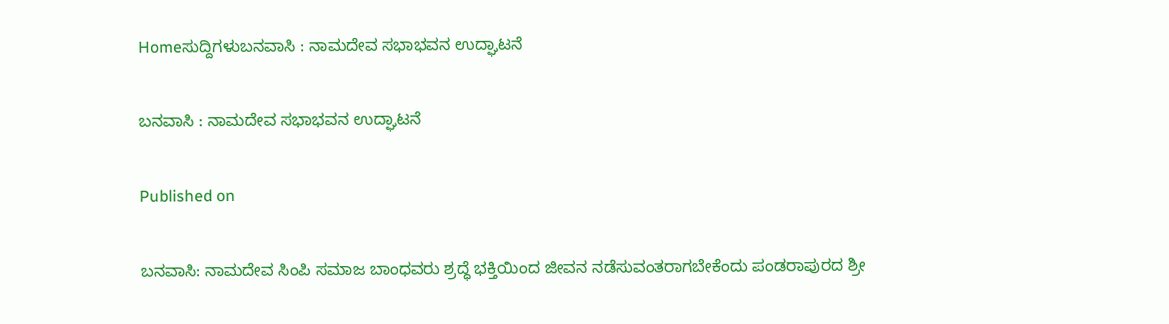Homeಸುದ್ದಿಗಳುಬನವಾಸಿ : ನಾಮದೇವ ಸಭಾಭವನ ಉದ್ಘಾಟನೆ

ಬನವಾಸಿ : ನಾಮದೇವ ಸಭಾಭವನ ಉದ್ಘಾಟನೆ

Published on

ಬನವಾಸಿ: ನಾಮದೇವ ಸಿಂಪಿ ಸಮಾಜ ಬಾಂಧವರು ಶ್ರದ್ಧೆ ಭಕ್ತಿಯಿಂದ ಜೀವನ ನಡೆಸುವಂತರಾಗಬೇಕೆಂದು ಪಂಡರಾಪುರದ ಶ್ರೀ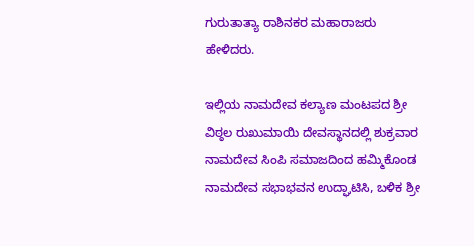ಗುರುತಾತ್ಯಾ ರಾಶಿನಕರ ಮಹಾರಾಜರು ಹೇಳಿದರು.

ಇಲ್ಲಿಯ ನಾಮದೇವ ಕಲ್ಯಾಣ ಮಂಟಪದ ಶ್ರೀ ವಿಠ್ಠಲ ರುಖುಮಾಯಿ ದೇವಸ್ಥಾನದಲ್ಲಿ ಶುಕ್ರವಾರ ನಾಮದೇವ ಸಿಂಪಿ ಸಮಾಜದಿಂದ ಹಮ್ಮಿಕೊಂಡ ನಾಮದೇವ ಸಭಾಭವನ ಉದ್ಘಾಟಿಸಿ, ಬಳಿಕ ಶ್ರೀ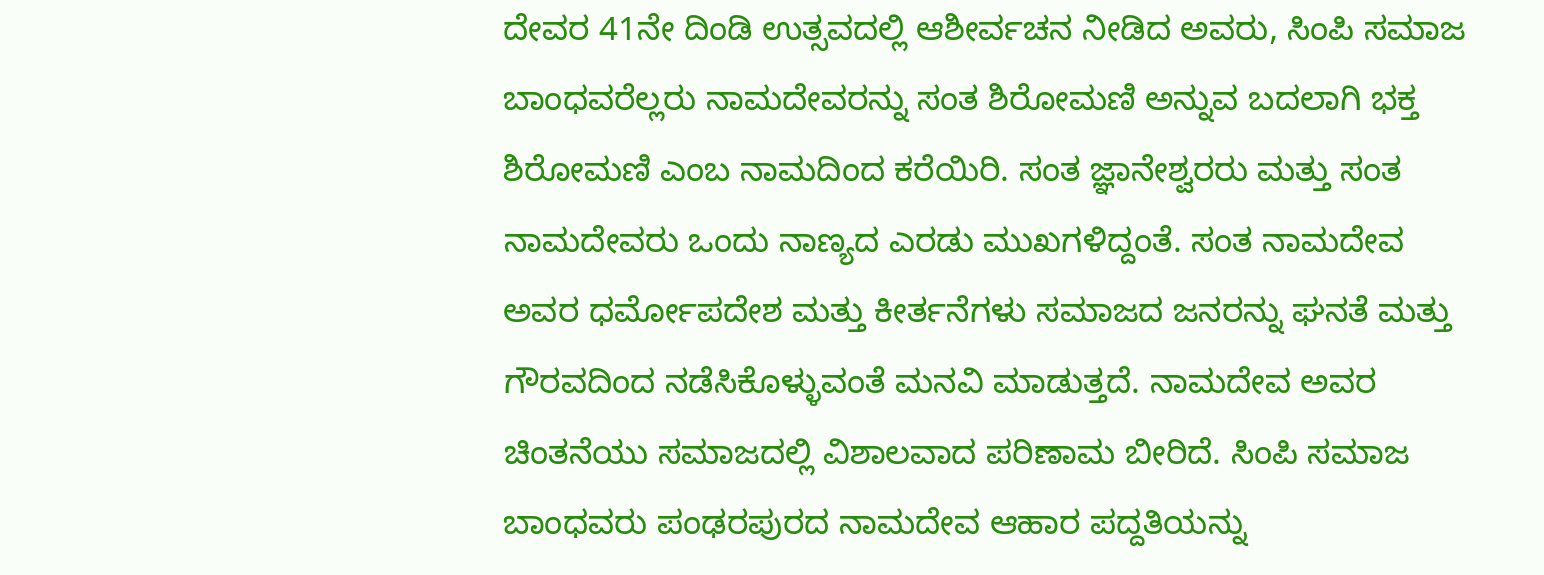ದೇವರ 41ನೇ ದಿಂಡಿ ಉತ್ಸವದಲ್ಲಿ ಆಶೀರ್ವಚನ ನೀಡಿದ ಅವರು, ಸಿಂಪಿ ಸಮಾಜ ಬಾಂಧವರೆಲ್ಲರು ನಾಮದೇವರನ್ನು ಸಂತ ಶಿರೋಮಣಿ ಅನ್ನುವ ಬದಲಾಗಿ ಭಕ್ತ ಶಿರೋಮಣಿ ಎಂಬ ನಾಮದಿಂದ ಕರೆಯಿರಿ. ಸಂತ ಜ್ಞಾನೇಶ್ವರರು ಮತ್ತು ಸಂತ ನಾಮದೇವರು ಒಂದು ನಾಣ್ಯದ ಎರಡು ಮುಖಗಳಿದ್ದಂತೆ. ಸಂತ ನಾಮದೇವ ಅವರ ಧರ್ಮೋಪದೇಶ ಮತ್ತು ಕೀರ್ತನೆಗಳು ಸಮಾಜದ ಜನರನ್ನು ಘನತೆ ಮತ್ತು ಗೌರವದಿಂದ ನಡೆಸಿಕೊಳ್ಳುವಂತೆ ಮನವಿ ಮಾಡುತ್ತದೆ. ನಾಮದೇವ ಅವರ ಚಿಂತನೆಯು ಸಮಾಜದಲ್ಲಿ ವಿಶಾಲವಾದ ಪರಿಣಾಮ ಬೀರಿದೆ. ಸಿಂಪಿ ಸಮಾಜ ಬಾಂಧವರು ಪಂಢರಪುರದ ನಾಮದೇವ ಆಹಾರ ಪದ್ದತಿಯನ್ನು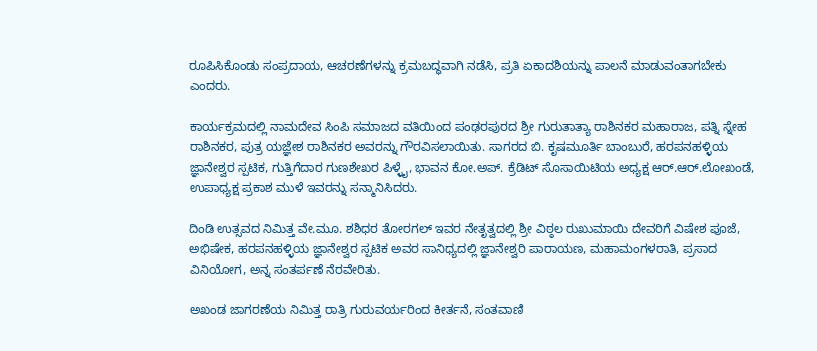ರೂಪಿಸಿಕೊಂಡು ಸಂಪ್ರದಾಯ, ಆಚರಣೆಗಳನ್ನು ಕ್ರಮಬದ್ಧವಾಗಿ ನಡೆಸಿ, ಪ್ರತಿ ಏಕಾದಶಿಯನ್ನು ಪಾಲನೆ ಮಾಡುವಂತಾಗಬೇಕು ಎಂದರು.

ಕಾರ್ಯಕ್ರಮದಲ್ಲಿ ನಾಮದೇವ ಸಿಂಪಿ ಸಮಾಜದ ವತಿಯಿಂದ ಪಂಢರಪುರದ ಶ್ರೀ ಗುರುತಾತ್ಯಾ ರಾಶಿನಕರ ಮಹಾರಾಜ, ಪತ್ನಿ ಸ್ನೇಹ ರಾಶಿನಕರ, ಪುತ್ರ ಯಜ್ಞೇಶ ರಾಶಿನಕರ ಅವರನ್ನು ಗೌರವಿಸಲಾಯಿತು. ಸಾಗರದ ಬಿ. ಕೃಷಮೂರ್ತಿ ಬಾಂಬುರೆ, ಹರಪನಹಳ್ಳಿಯ ಜ್ಞಾನೇಶ್ವರ ಸ್ಪಟಿಕ, ಗುತ್ತಿಗೆದಾರ ಗುಣಶೇಖರ ಪಿಳ್ಳೈ, ಭಾವನ ಕೋ.ಅಪ್. ಕ್ರೆಡಿಟ್ ಸೊಸಾಯಿಟಿಯ ಅಧ್ಯಕ್ಷ ಆರ್.ಆರ್.ಲೋಖಂಡೆ, ಉಪಾಧ್ಯಕ್ಷ ಪ್ರಕಾಶ ಮುಳೆ ಇವರನ್ನು ಸನ್ಮಾನಿಸಿದರು.

ದಿಂಡಿ ಉತ್ಸವದ ನಿಮಿತ್ತ ವೇ.ಮೂ. ಶಶಿಧರ ತೋರಗಲ್ ಇವರ ನೇತೃತ್ವದಲ್ಲಿ ಶ್ರೀ ವಿಠ್ಠಲ ರುಖುಮಾಯಿ ದೇವರಿಗೆ ವಿಷೇಶ ಪೂಜೆ, ಅಭಿಷೇಕ, ಹರಪನಹಳ್ಳಿಯ ಜ್ಞಾನೇಶ್ವರ ಸ್ಪಟಿಕ ಅವರ ಸಾನಿಧ್ಯದಲ್ಲಿ ಜ್ಞಾನೇಶ್ವರಿ ಪಾರಾಯಣ, ಮಹಾಮಂಗಳರಾತಿ, ಪ್ರಸಾದ ವಿನಿಯೋಗ, ಅನ್ನ ಸಂತರ್ಪಣೆ ನೆರವೇರಿತು.

ಅಖಂಡ ಜಾಗರಣೆಯ ನಿಮಿತ್ತ ರಾತ್ರಿ ಗುರುವರ್ಯರಿಂದ ಕೀರ್ತನೆ, ಸಂತವಾಣಿ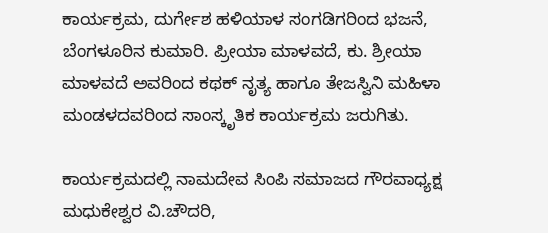ಕಾರ್ಯಕ್ರಮ, ದುರ್ಗೇಶ ಹಳಿಯಾಳ ಸಂಗಡಿಗರಿಂದ ಭಜನೆ, ಬೆಂಗಳೂರಿನ ಕುಮಾರಿ. ಪ್ರೀಯಾ ಮಾಳವದೆ, ಕು. ಶ್ರೀಯಾ ಮಾಳವದೆ ಅವರಿಂದ ಕಥಕ್ ನೃತ್ಯ ಹಾಗೂ ತೇಜಸ್ವಿನಿ ಮಹಿಳಾ ಮಂಡಳದವರಿಂದ ಸಾಂಸ್ಕೃತಿಕ ಕಾರ್ಯಕ್ರಮ ಜರುಗಿತು.

ಕಾರ್ಯಕ್ರಮದಲ್ಲಿ ನಾಮದೇವ ಸಿಂಪಿ ಸಮಾಜದ ಗೌರವಾಧ್ಯಕ್ಷ ಮಧುಕೇಶ್ವರ ವಿ.ಚೌದರಿ,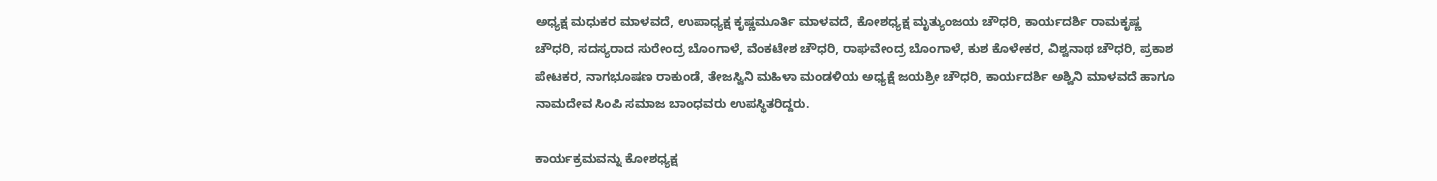ಅಧ್ಯಕ್ಷ ಮಧುಕರ ಮಾಳವದೆ, ಉಪಾಧ್ಯಕ್ಷ ಕೃಷ್ಣಮೂರ್ತಿ ಮಾಳವದೆ, ಕೋಶಧ್ಯಕ್ಷ ಮೃತ್ಯುಂಜಯ ಚೌಧರಿ, ಕಾರ್ಯದರ್ಶಿ ರಾಮಕೃಷ್ಣ ಚೌಧರಿ, ಸದಸ್ಯರಾದ ಸುರೇಂದ್ರ ಬೊಂಗಾಳೆ, ವೆಂಕಟೇಶ ಚೌಧರಿ, ರಾಘವೇಂದ್ರ ಬೊಂಗಾಳೆ, ಕುಶ ಕೊಳೇಕರ, ವಿಶ್ವನಾಥ ಚೌಧರಿ, ಪ್ರಕಾಶ ಪೇಟಕರ, ನಾಗಭೂಷಣ ರಾಕುಂಡೆ, ತೇಜಸ್ವಿನಿ ಮಹಿಳಾ ಮಂಡಳಿಯ ಅಧ್ಯಕ್ಷೆ ಜಯಶ್ರೀ ಚೌಧರಿ, ಕಾರ್ಯದರ್ಶಿ ಅಶ್ವಿನಿ ಮಾಳವದೆ ಹಾಗೂ ನಾಮದೇವ ಸಿಂಪಿ ಸಮಾಜ ಬಾಂಧವರು ಉಪಸ್ಥಿತರಿದ್ದರು.

ಕಾರ್ಯಕ್ರಮವನ್ನು ಕೋಶಧ್ಯಕ್ಷ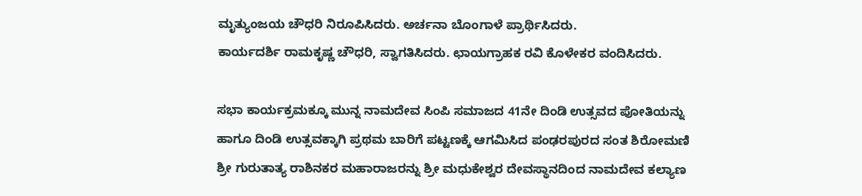ಮೃತ್ಯುಂಜಯ ಚೌಧರಿ ನಿರೂಪಿಸಿದರು. ಅರ್ಚನಾ ಬೊಂಗಾಳೆ ಪ್ರಾರ್ಥಿಸಿದರು.
ಕಾರ್ಯದರ್ಶಿ ರಾಮಕೃಷ್ಣ ಚೌಧರಿ, ಸ್ವಾಗತಿಸಿದರು. ಛಾಯಗ್ರಾಹಕ ರವಿ ಕೊಳೇಕರ ವಂದಿಸಿದರು.

ಸಭಾ ಕಾರ್ಯಕ್ರಮಕ್ಕೂ ಮುನ್ನ ನಾಮದೇವ ಸಿಂಪಿ ಸಮಾಜದ 41ನೇ ದಿಂಡಿ ಉತ್ಸವದ ಪೋತಿಯನ್ನು ಹಾಗೂ ದಿಂಡಿ ಉತ್ಸವಕ್ಕಾಗಿ ಪ್ರಥಮ ಬಾರಿಗೆ ಪಟ್ಟಣಕ್ಕೆ ಆಗಮಿಸಿದ ಪಂಢರಪುರದ ಸಂತ ಶಿರೋಮಣಿ ಶ್ರೀ ಗುರುತಾತ್ಯ ರಾಶಿನಕರ ಮಹಾರಾಜರನ್ನು ಶ್ರೀ ಮಧುಕೇಶ್ವರ ದೇವಸ್ಥಾನದಿಂದ ನಾಮದೇವ ಕಲ್ಯಾಣ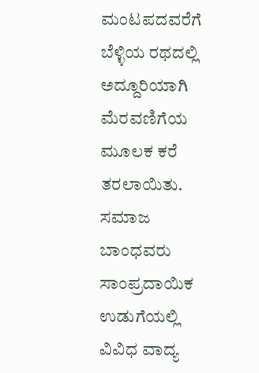ಮಂಟಪದವರೆಗೆ ಬೆಳ್ಳಿಯ ರಥದಲ್ಲಿ ಅದ್ದೂರಿಯಾಗಿ ಮೆರವಣಿಗೆಯ ಮೂಲಕ ಕರೆ ತರಲಾಯಿತು. ಸಮಾಜ ಬಾಂಧವರು ಸಾಂಪ್ರದಾಯಿಕ ಉಡುಗೆಯಲ್ಲಿ ವಿವಿಧ ವಾದ್ಯ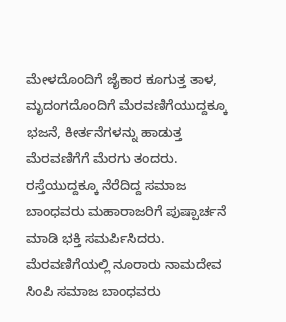ಮೇಳದೊಂದಿಗೆ ಜೈಕಾರ ಕೂಗುತ್ತ ತಾಳ, ಮೃದಂಗದೊಂದಿಗೆ ಮೆರವಣಿಗೆಯುದ್ದಕ್ಕೂ ಭಜನೆ, ಕೀರ್ತನೆಗಳನ್ನು ಹಾಡುತ್ತ ಮೆರವಣಿಗೆಗೆ ಮೆರಗು ತಂದರು. ರಸ್ತೆಯುದ್ದಕ್ಕೂ ನೆರೆದಿದ್ದ ಸಮಾಜ ಬಾಂಧವರು ಮಹಾರಾಜರಿಗೆ ಪುಷ್ಪಾರ್ಚನೆ ಮಾಡಿ ಭಕ್ತಿ ಸಮರ್ಪಿಸಿದರು. ಮೆರವಣಿಗೆಯಲ್ಲಿ ನೂರಾರು ನಾಮದೇವ ಸಿಂಪಿ ಸಮಾಜ ಬಾಂಧವರು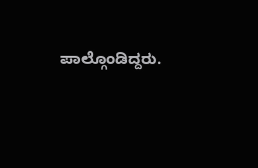ಪಾಲ್ಗೊಂಡಿದ್ದರು.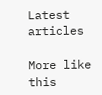Latest articles

More like this